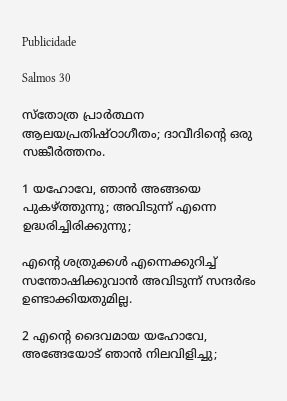Publicidade

Salmos 30

സ്തോത്ര പ്രാർത്ഥന
ആലയപ്രതിഷ്ഠാഗീതം; ദാവീദിന്‍റെ ഒരു സങ്കീർത്തനം.

1 യഹോവേ, ഞാൻ അങ്ങയെ പുകഴ്ത്തുന്നു; അവിടുന്ന് എന്നെ ഉദ്ധരിച്ചിരിക്കുന്നു;

എന്‍റെ ശത്രുക്കൾ എന്നെക്കുറിച്ച് സന്തോഷിക്കുവാൻ അവിടുന്ന് സന്ദർഭം ഉണ്ടാക്കിയതുമില്ല.

2 എന്‍റെ ദൈവമായ യഹോവേ, അങ്ങേയോട് ഞാൻ നിലവിളിച്ചു;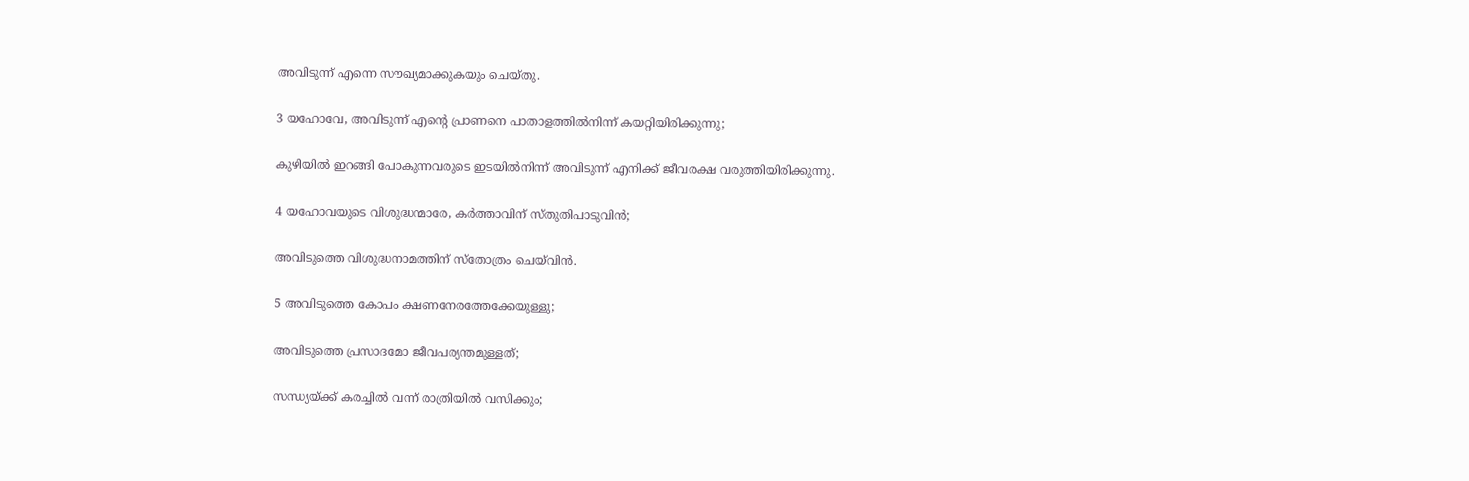അവിടുന്ന് എന്നെ സൗഖ്യമാക്കുകയും ചെയ്തു.

3 യഹോവേ, അവിടുന്ന് എന്‍റെ പ്രാണനെ പാതാളത്തിൽനിന്ന് കയറ്റിയിരിക്കുന്നു;

കുഴിയിൽ ഇറങ്ങി പോകുന്നവരുടെ ഇടയിൽനിന്ന് അവിടുന്ന് എനിക്ക് ജീവരക്ഷ വരുത്തിയിരിക്കുന്നു.

4 യഹോവയുടെ വിശുദ്ധന്മാരേ, കർത്താവിന് സ്തുതിപാടുവിൻ;

അവിടുത്തെ വിശുദ്ധനാമത്തിന് സ്തോത്രം ചെയ്‌വിൻ.

5 അവിടുത്തെ കോപം ക്ഷണനേരത്തേക്കേയുള്ളു;

അവിടുത്തെ പ്രസാദമോ ജീവപര്യന്തമുള്ളത്;

സന്ധ്യയ്ക്ക് കരച്ചിൽ വന്ന് രാത്രിയിൽ വസിക്കും;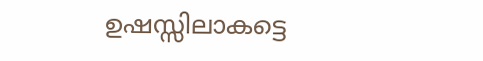ഉഷസ്സിലാകട്ടെ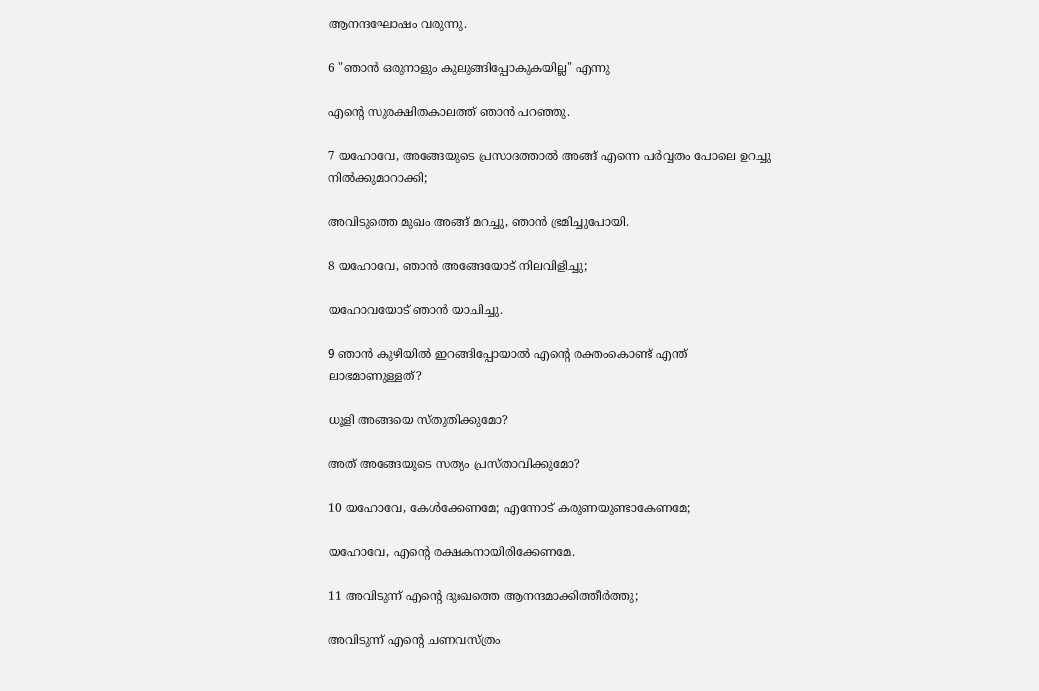ആനന്ദഘോഷം വരുന്നു.

6 "ഞാൻ ഒരുനാളും കുലുങ്ങിപ്പോകുകയില്ല" എന്നു

എന്‍റെ സുരക്ഷിതകാലത്ത് ഞാൻ പറഞ്ഞു.

7 യഹോവേ, അങ്ങേയുടെ പ്രസാദത്താൽ അങ്ങ് എന്നെ പർവ്വതം പോലെ ഉറച്ചു നില്‍ക്കുമാറാക്കി;

അവിടുത്തെ മുഖം അങ്ങ് മറച്ചു, ഞാൻ ഭ്രമിച്ചുപോയി.

8 യഹോവേ, ഞാൻ അങ്ങേയോട് നിലവിളിച്ചു;

യഹോവയോട് ഞാൻ യാചിച്ചു.

9 ഞാൻ കുഴിയിൽ ഇറങ്ങിപ്പോയാൽ എന്‍റെ രക്തംകൊണ്ട് എന്ത് ലാഭമാണുള്ളത്?

ധൂളി അങ്ങയെ സ്തുതിക്കുമോ?

അത് അങ്ങേയുടെ സത്യം പ്രസ്താവിക്കുമോ?

10 യഹോവേ, കേൾക്കേണമേ; എന്നോട് കരുണയുണ്ടാകേണമേ;

യഹോവേ, എന്‍റെ രക്ഷകനായിരിക്കേണമേ.

11 അവിടുന്ന് എന്‍റെ ദുഃഖത്തെ ആനന്ദമാക്കിത്തീർത്തു;

അവിടുന്ന് എന്‍റെ ചണവസ്ത്രം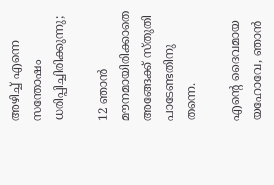അഴിച്ച് എന്നെ സന്തോഷം ധരിപ്പിച്ചിരിക്കുന്നു;

12 ഞാൻ മൗനമായിരിക്കാതെ അങ്ങേക്ക് സ്തുതി പാടേണ്ടതിനു തന്നെ.

എന്‍റെ ദൈവമായ യഹോവേ, ഞാൻ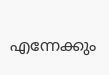എന്നേക്കും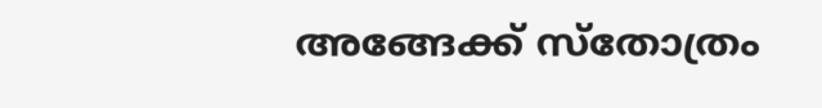അങ്ങേക്ക് സ്തോത്രം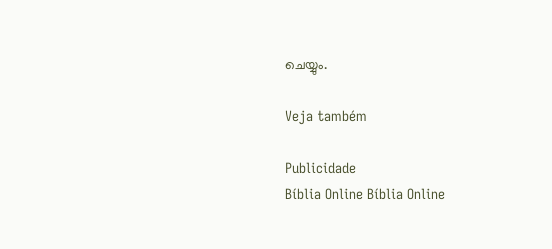ചെയ്യും.

Veja também

Publicidade
Bíblia Online Bíblia Online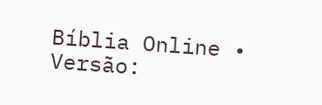Bíblia Online • Versão: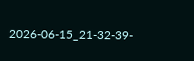2026-06-15_21-32-39-